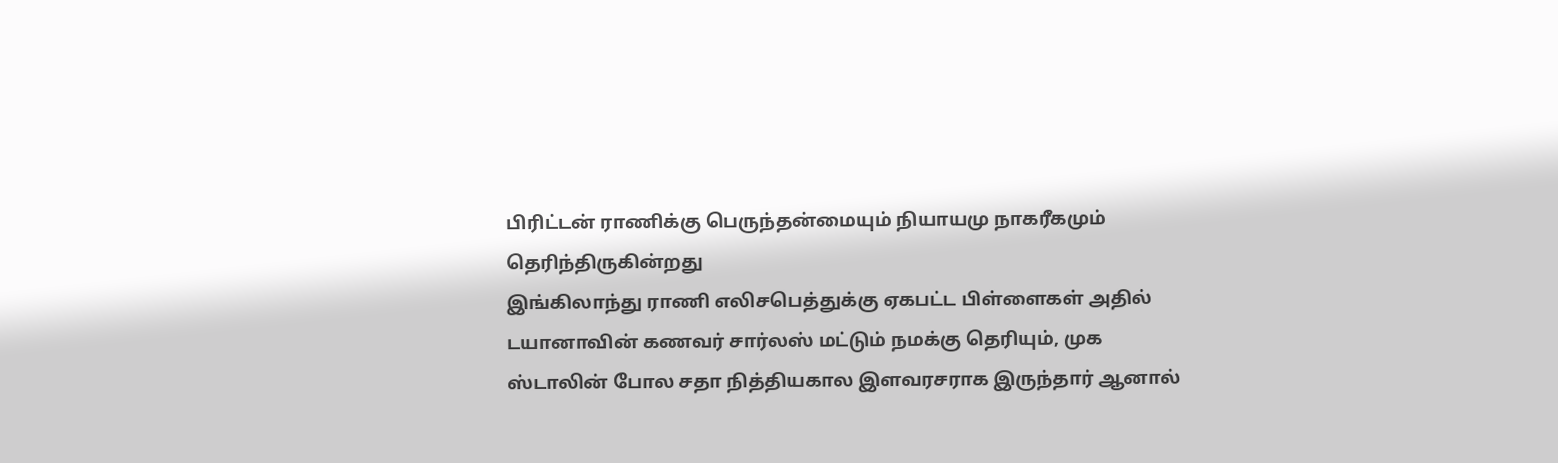பிரிட்டன் ராணிக்கு பெருந்தன்மையும் நியாயமு நாகரீகமும் தெரிந்திருகின்றது
இங்கிலாந்து ராணி எலிசபெத்துக்கு ஏகபட்ட பிள்ளைகள் அதில் டயானாவின் கணவர் சார்லஸ் மட்டும் நமக்கு தெரியும், முக ஸ்டாலின் போல சதா நித்தியகால இளவரசராக இருந்தார் ஆனால்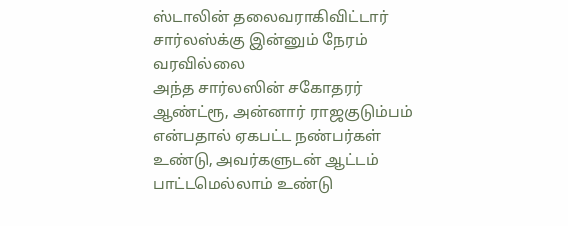ஸ்டாலின் தலைவராகிவிட்டார் சார்லஸ்க்கு இன்னும் நேரம் வரவில்லை
அந்த சார்லஸின் சகோதரர் ஆண்ட்ரூ, அன்னார் ராஜகுடும்பம் என்பதால் ஏகபட்ட நண்பர்கள் உண்டு, அவர்களுடன் ஆட்டம் பாட்டமெல்லாம் உண்டு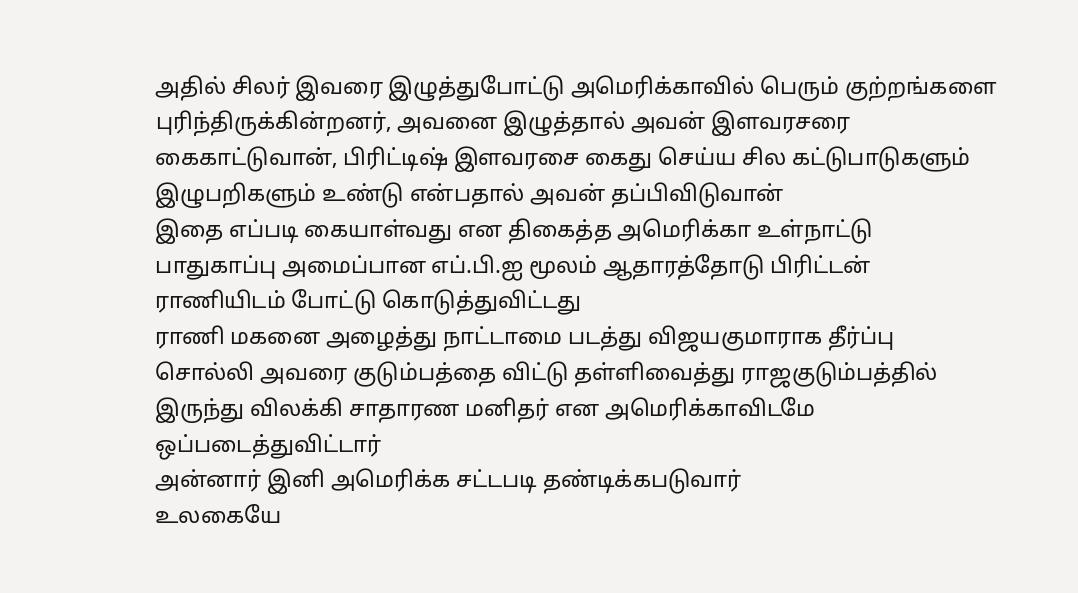அதில் சிலர் இவரை இழுத்துபோட்டு அமெரிக்காவில் பெரும் குற்றங்களை புரிந்திருக்கின்றனர், அவனை இழுத்தால் அவன் இளவரசரை கைகாட்டுவான், பிரிட்டிஷ் இளவரசை கைது செய்ய சில கட்டுபாடுகளும் இழுபறிகளும் உண்டு என்பதால் அவன் தப்பிவிடுவான்
இதை எப்படி கையாள்வது என திகைத்த அமெரிக்கா உள்நாட்டு பாதுகாப்பு அமைப்பான எப்.பி.ஐ மூலம் ஆதாரத்தோடு பிரிட்டன் ராணியிடம் போட்டு கொடுத்துவிட்டது
ராணி மகனை அழைத்து நாட்டாமை படத்து விஜயகுமாராக தீர்ப்பு சொல்லி அவரை குடும்பத்தை விட்டு தள்ளிவைத்து ராஜகுடும்பத்தில் இருந்து விலக்கி சாதாரண மனிதர் என அமெரிக்காவிடமே ஒப்படைத்துவிட்டார்
அன்னார் இனி அமெரிக்க சட்டபடி தண்டிக்கபடுவார்
உலகையே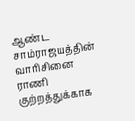ஆண்ட சாம்ராஜயத்தின் வாரிசினை ராணி குற்றத்துக்காக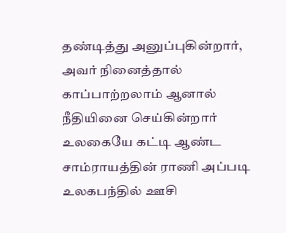தண்டித்து அனுப்புகின்றார், அவர் நினைத்தால் காப்பாற்றலாம் ஆனால் நீதியினை செய்கின்றார்
உலகையே கட்டி ஆண்ட சாம்ராயத்தின் ராணி அப்படி
உலகபந்தில் ஊசி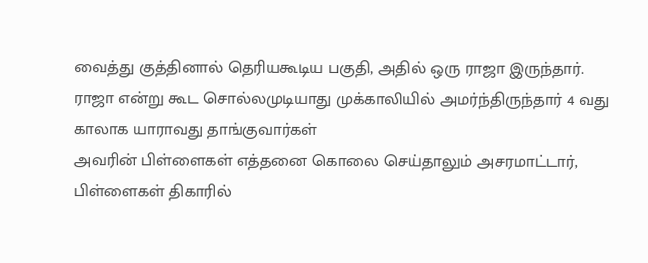வைத்து குத்தினால் தெரியகூடிய பகுதி, அதில் ஒரு ராஜா இருந்தார். ராஜா என்று கூட சொல்லமுடியாது முக்காலியில் அமர்ந்திருந்தார் 4 வது காலாக யாராவது தாங்குவார்கள்
அவரின் பிள்ளைகள் எத்தனை கொலை செய்தாலும் அசரமாட்டார், பிள்ளைகள் திகாரில்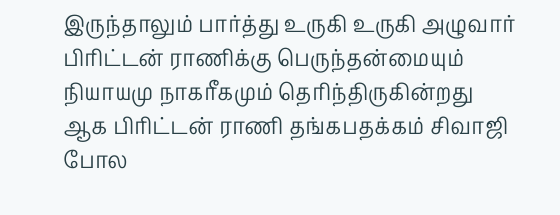இருந்தாலும் பார்த்து உருகி உருகி அழுவார்
பிரிட்டன் ராணிக்கு பெருந்தன்மையும் நியாயமு நாகரீகமும் தெரிந்திருகின்றது
ஆக பிரிட்டன் ராணி தங்கபதக்கம் சிவாஜி போல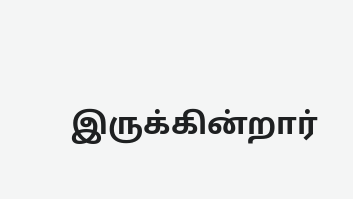இருக்கின்றார்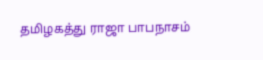தமிழகத்து ராஜா பாபநாசம்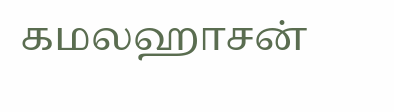கமலஹாசன்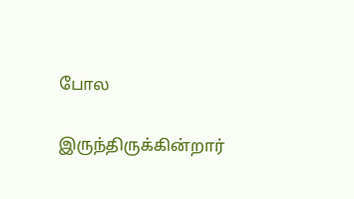போல

இருந்திருக்கின்றார்